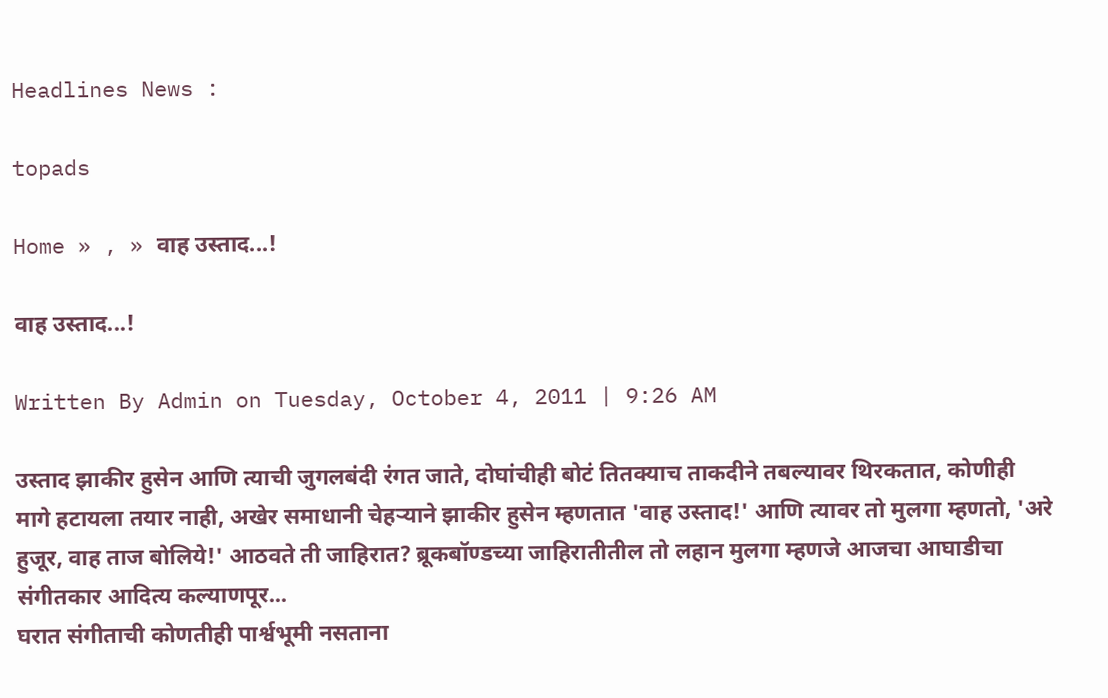Headlines News :

topads

Home » , » वाह उस्ताद...!

वाह उस्ताद...!

Written By Admin on Tuesday, October 4, 2011 | 9:26 AM

उस्ताद झाकीर हुसेन आणि त्याची जुगलबंदी रंगत जाते, दोघांचीही बोटं तितक्याच ताकदीने तबल्यावर थिरकतात, कोणीही मागे हटायला तयार नाही, अखेर समाधानी चेहऱ्याने झाकीर हुसेन म्हणतात 'वाह उस्ताद!' आणि त्यावर तो मुलगा म्हणतो, 'अरे हुजूर, वाह ताज बोलिये!' आठवते ती जाहिरात? ब्रूकबॉण्डच्या जाहिरातीतील तो लहान मुलगा म्हणजे आजचा आघाडीचा संगीतकार आदित्य कल्याणपूर...
घरात संगीताची कोणतीही पार्श्वभूमी नसताना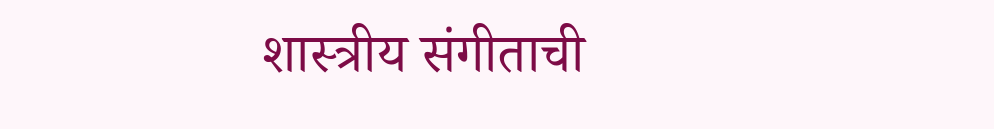शास्त्रीय संगीताची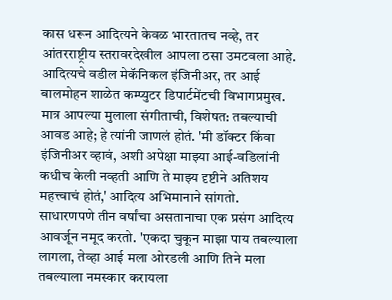कास धरून आदित्यने केवळ भारतातच नव्हे, तर आंतरराष्ट्रीय स्तरावरदेखील आपला ठसा उमटवला आहे. आदित्यचे वडील मेकॅनिकल इंजिनीअर, तर आई बालमोहन शाळेत कम्प्युटर डिपार्टमेंटची विभागप्रमुख. मात्र आपल्या मुलाला संगीताची, विशेषत: तबल्याची आवड आहे; हे त्यांनी जाणलं होतं. 'मी डॉक्टर किंवा इंजिनीअर व्हावं, अशी अपेक्षा माझ्या आई-वडिलांनी कधीच केली नव्हती आणि ते माझ्य दृष्टीने अतिशय महत्त्वाचं होतं,' आदित्य अभिमानाने सांगतो.
साधारणपणे तीन वर्षांचा असतानाचा एक प्रसंग आदित्य आवर्जून नमूद करतो. 'एकदा चुकून माझा पाय तबल्याला लागला, तेव्हा आई मला ओरडली आणि तिने मला तबल्याला नमस्कार करायला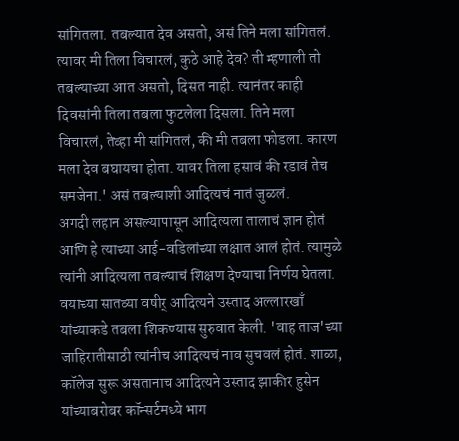सांगितला. तबल्यात देव असतो, असं तिने मला सांगितलं. त्यावर मी तिला विचारलं, कुठे आहे देव? ती म्हणाली तो तबल्याच्या आत असतो, दिसत नाही. त्यानंतर काही दिवसांनी तिला तबला फुटलेला दिसला. तिने मला विचारलं, तेव्हा मी सांगितलं, की मी तबला फोडला. कारण मला देव बघायचा होता. यावर तिला हसावं की रडावं तेच समजेना.' असं तबल्याशी आदित्यचं नातं जुळलं.
अगदी लहान असल्यापासून आदित्यला तालाचं ज्ञान होतं आणि हे त्याच्या आई-वडिलांच्या लक्षात आलं होतं. त्यामुळे त्यांनी आदित्यला तबल्याचं शिक्षण देण्याचा निर्णय घेतला. वयाच्या सातव्या वषीर् आदित्यने उस्ताद अल्लारखाँ यांच्याकडे तबला शिकण्यास सुरुवात केली. 'वाह ताज'च्या जाहिरातीसाठी त्यांनीच आदित्यचं नाव सुचवलं होतं. शाळा, कॉलेज सुरू असतानाच आदित्यने उस्ताद झाकीर हुसेन यांच्याबरोबर कॉन्सर्टमध्ये भाग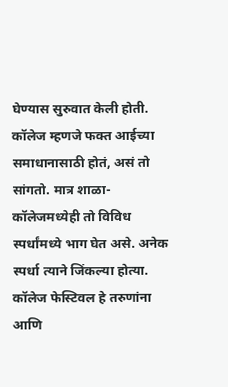घेण्यास सुरुवात केली होती. कॉलेज म्हणजे फक्त आईच्या समाधानासाठी होतं, असं तो सांगतो. मात्र शाळा-कॉलेजमध्येही तो विविध स्पर्धांमध्ये भाग घेत असे. अनेक स्पर्धा त्याने जिंकल्या होत्या. कॉलेज फेस्टिवल हे तरुणांना आणि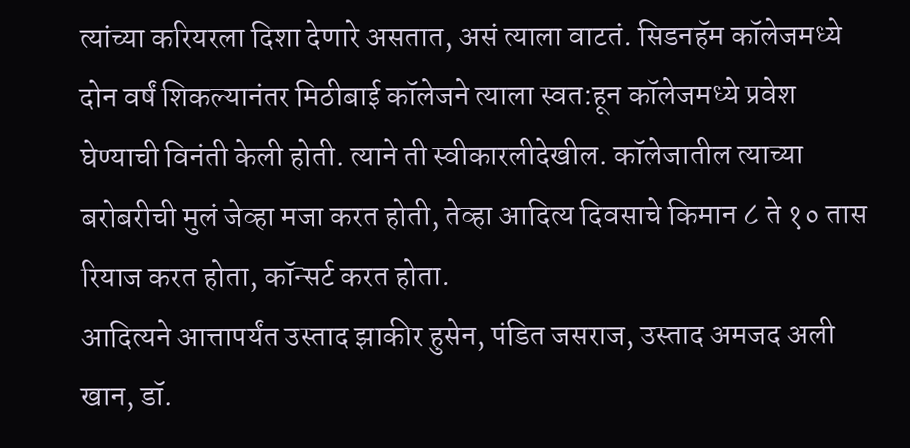त्यांच्या करियरला दिशा देणारे असतात, असं त्याला वाटतं. सिडनहॅम कॉलेजमध्ये दोन वर्षं शिकल्यानंतर मिठीबाई कॉलेजने त्याला स्वत:हून कॉलेजमध्ये प्रवेश घेण्याची विनंती केली होती. त्याने ती स्वीकारलीदेखील. कॉलेजातील त्याच्या बरोबरीची मुलं जेव्हा मजा करत होती, तेव्हा आदित्य दिवसाचे किमान ८ ते १० तास रियाज करत होता, कॉन्सर्ट करत होता.
आदित्यने आत्तापर्यंत उस्ताद झाकीर हुसेन, पंडित जसराज, उस्ताद अमजद अली खान, डॉ.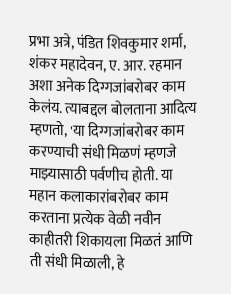प्रभा अत्रे, पंडित शिवकुमार शर्मा, शंकर महादेवन, ए. आर. रहमान अशा अनेक दिग्गजांबरोबर काम केलंय. त्याबद्दल बोलताना आदित्य म्हणतो, 'या दिग्गजांबरोबर काम करण्याची संधी मिळणं म्हणजे माझ्यासाठी पर्वणीच होती. या महान कलाकारांबरोबर काम करताना प्रत्येक वेळी नवीन काहीतरी शिकायला मिळतं आणि ती संधी मिळाली, हे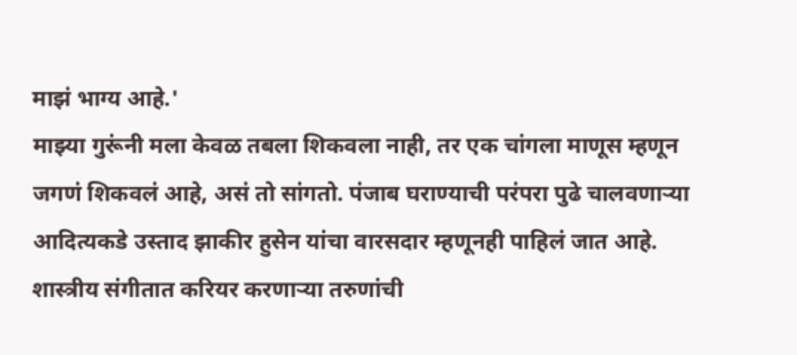माझं भाग्य आहे.'
माझ्या गुरूंनी मला केवळ तबला शिकवला नाही, तर एक चांगला माणूस म्हणून जगणं शिकवलं आहे, असं तो सांगतो. पंजाब घराण्याची परंपरा पुढे चालवणाऱ्या आदित्यकडे उस्ताद झाकीर हुसेन यांचा वारसदार म्हणूनही पाहिलं जात आहे.
शास्त्रीय संगीतात करियर करणाऱ्या तरुणांची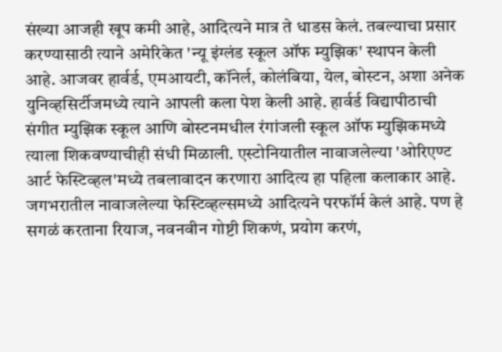संख्या आजही खूप कमी आहे, आदित्यने मात्र ते धाडस केलं. तबल्याचा प्रसार करण्यासाठी त्याने अमेरिकेत 'न्यू इंग्लंड स्कूल ऑफ म्युझिक' स्थापन केली आहे. आजवर हार्वर्ड, एमआयटी, कॉनेर्ल, कोलंबिया, येल, बोस्टन, अशा अनेक युनिव्हसिर्टीजमध्ये त्याने आपली कला पेश केली आहे. हार्वर्ड विद्यापीठाची संगीत म्युझिक स्कूल आणि बोस्टनमधील रंगांजली स्कूल ऑफ म्युझिकमध्ये त्याला शिकवण्याचीही संधी मिळाली. एस्टोनियातील नावाजलेल्या 'ओरिएण्ट आर्ट फेस्टिव्हल'मध्ये तबलावादन करणारा आदित्य हा पहिला कलाकार आहे. जगभरातील नावाजलेल्या फेस्टिव्हल्समध्ये आदित्यने परफॉर्म केलं आहे. पण हे सगळं करताना रियाज, नवनवीन गोष्टी शिकणं, प्रयोग करणं,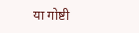या गोष्टी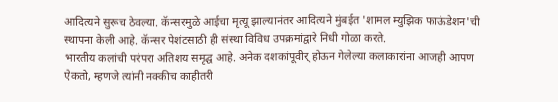आदित्यने सुरूच ठेवल्या. कॅन्सरमुळे आईचा मृत्यू झाल्यानंतर आदित्यने मुंबईत 'शामल म्युझिक फाऊंडेशन'ची स्थापना केली आहे. कॅन्सर पेशंटसाठी ही संस्था विविध उपक्रमांद्वारे निधी गोळा करते.
भारतीय कलांची परंपरा अतिशय समृद्घ आहे. अनेक दशकांपूवीर् होऊन गेलेल्या कलाकारांना आजही आपण ऐकतो, म्हणजे त्यांनी नक्कीच काहीतरी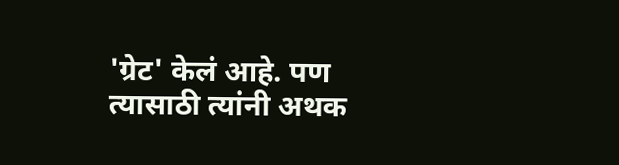'ग्रेट' केलं आहे. पण त्यासाठी त्यांनी अथक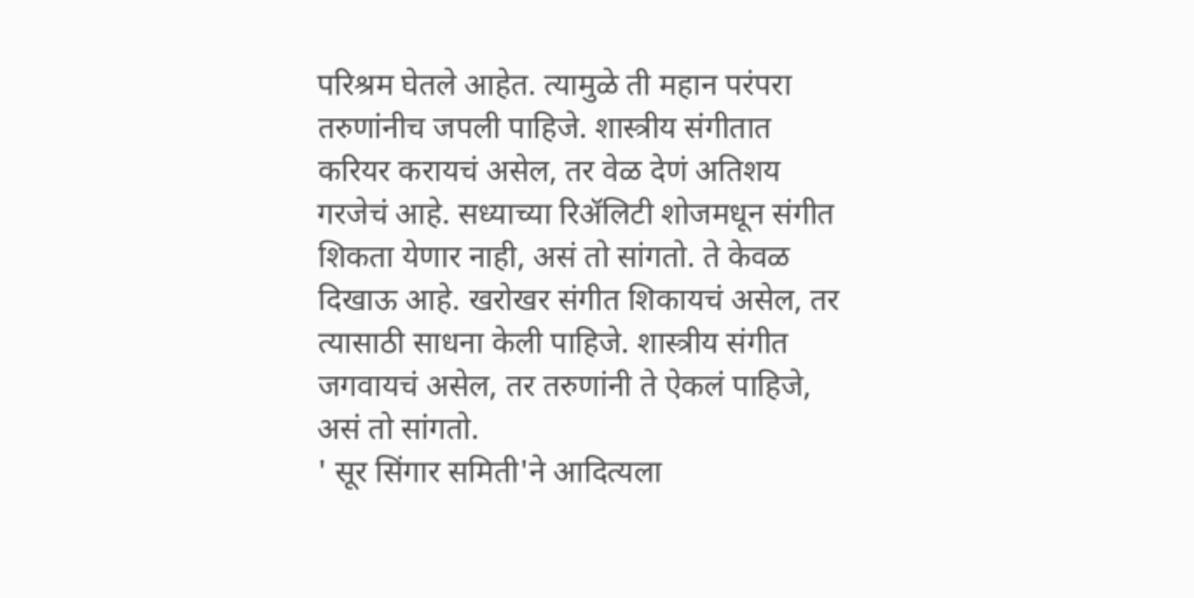परिश्रम घेतले आहेत. त्यामुळे ती महान परंपरा तरुणांनीच जपली पाहिजे. शास्त्रीय संगीतात करियर करायचं असेल, तर वेळ देणं अतिशय गरजेचं आहे. सध्याच्या रिॲलिटी शोजमधून संगीत शिकता येणार नाही, असं तो सांगतो. ते केवळ दिखाऊ आहे. खरोखर संगीत शिकायचं असेल, तर त्यासाठी साधना केली पाहिजे. शास्त्रीय संगीत जगवायचं असेल, तर तरुणांनी ते ऐकलं पाहिजे, असं तो सांगतो.
' सूर सिंगार समिती'ने आदित्यला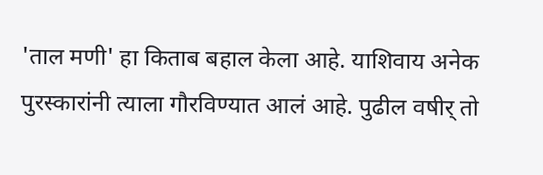'ताल मणी' हा किताब बहाल केला आहे. याशिवाय अनेक पुरस्कारांनी त्याला गौरविण्यात आलं आहे. पुढील वषीर् तो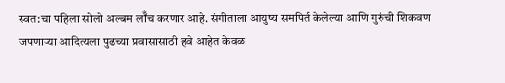स्वत:चा पहिला सोलो अल्बम लॉँच करणार आहे. संगीताला आयुष्य समपिर्त केलेल्या आणि गुरुंची शिकवण जपणाऱ्या आदित्यला पुढच्या प्रवासासाठी हवे आहेत केवळ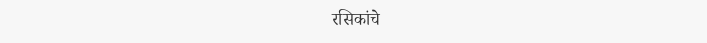रसिकांचे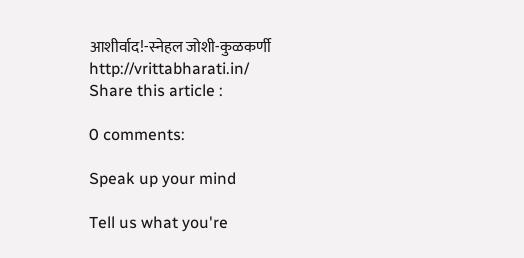आशीर्वाद!-स्नेहल जोशी-कुळकर्णी
http://vrittabharati.in/
Share this article :

0 comments:

Speak up your mind

Tell us what you're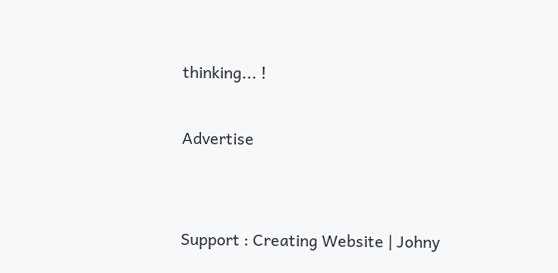thinking... !

Advertise


Support : Creating Website | Johny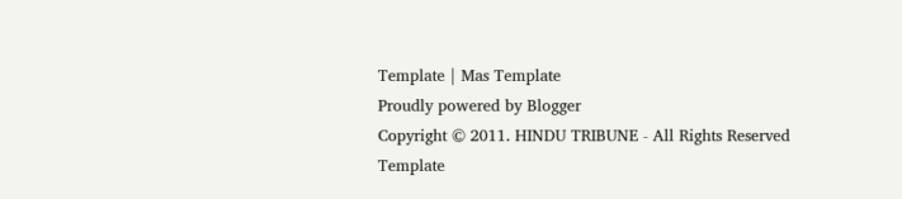Template | Mas Template
Proudly powered by Blogger
Copyright © 2011. HINDU TRIBUNE - All Rights Reserved
Template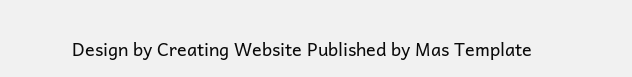Design by Creating Website Published by Mas Template